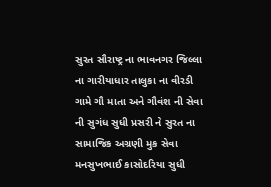સુરત સૌરાષ્ટ્ર ના ભાવનગર જિલ્લા ના ગારીયાધાર તાલુકા ના વીરડી ગામે ગૌ માતા અને ગૌવંશ ની સેવા ની સુગંધ સુધી પ્રસરી ને સુરત ના સામાજિક અગ્રણી મુક સેવા મનસુખભાઈ કાસોદરિયા સુધી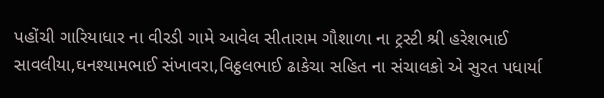પહોંચી ગારિયાધાર ના વીરડી ગામે આવેલ સીતારામ ગૌશાળા ના ટ્રસ્ટી શ્રી હરેશભાઈ સાવલીયા,ઘનશ્યામભાઈ સંખાવરા,વિઠ્ઠલભાઈ ઢાકેચા સહિત ના સંચાલકો એ સુરત પધાર્યા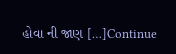હોવા ની જાણ […]Continue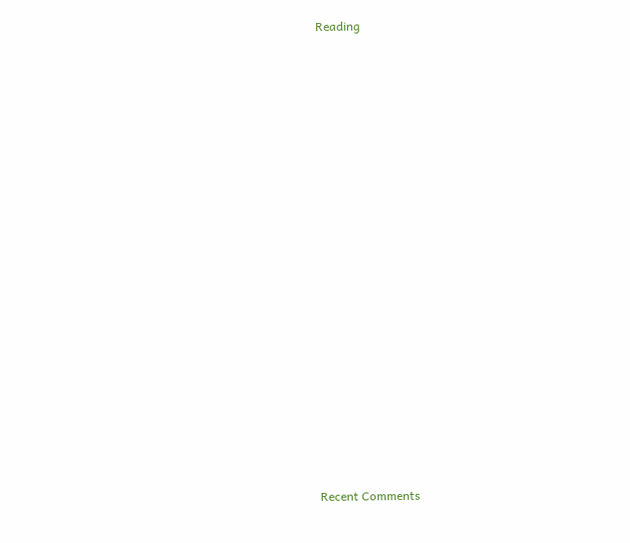Reading




















Recent Comments